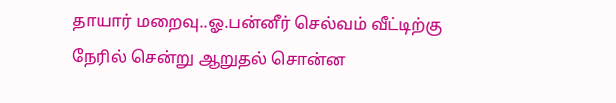தாயார் மறைவு..ஓ.பன்னீர் செல்வம் வீட்டிற்கு நேரில் சென்று ஆறுதல் சொன்ன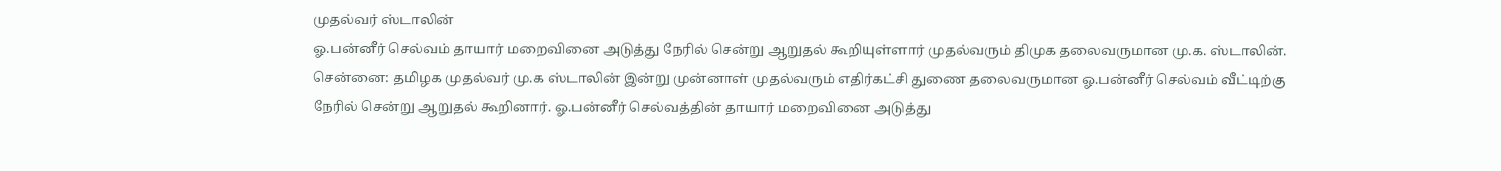முதல்வர் ஸ்டாலின்
ஓ.பன்னீர் செல்வம் தாயார் மறைவினை அடுத்து நேரில் சென்று ஆறுதல் கூறியுள்ளார் முதல்வரும் திமுக தலைவருமான மு.க. ஸ்டாலின்.
சென்னை: தமிழக முதல்வர் மு.க ஸ்டாலின் இன்று முன்னாள் முதல்வரும் எதிர்கட்சி துணை தலைவருமான ஓ.பன்னீர் செல்வம் வீட்டிற்கு நேரில் சென்று ஆறுதல் கூறினார். ஓ.பன்னீர் செல்வத்தின் தாயார் மறைவினை அடுத்து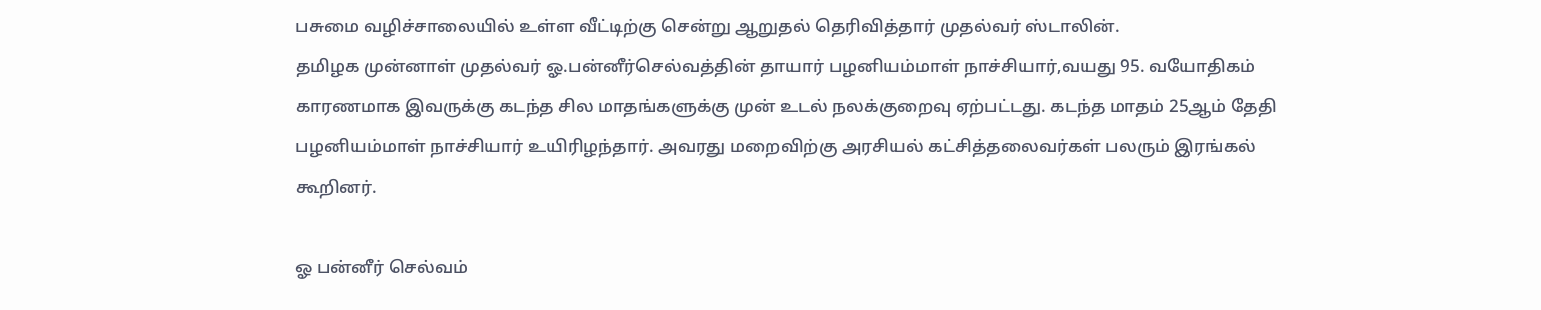பசுமை வழிச்சாலையில் உள்ள வீட்டிற்கு சென்று ஆறுதல் தெரிவித்தார் முதல்வர் ஸ்டாலின்.
தமிழக முன்னாள் முதல்வர் ஓ.பன்னீர்செல்வத்தின் தாயார் பழனியம்மாள் நாச்சியார்,வயது 95. வயோதிகம் காரணமாக இவருக்கு கடந்த சில மாதங்களுக்கு முன் உடல் நலக்குறைவு ஏற்பட்டது. கடந்த மாதம் 25ஆம் தேதி பழனியம்மாள் நாச்சியார் உயிரிழந்தார். அவரது மறைவிற்கு அரசியல் கட்சித்தலைவர்கள் பலரும் இரங்கல் கூறினர்.

ஓ பன்னீர் செல்வம்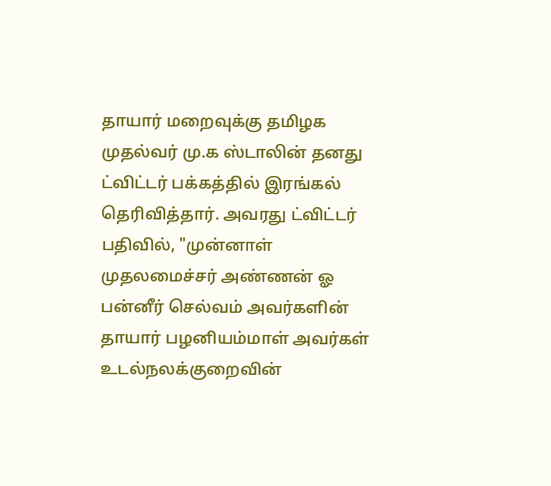தாயார் மறைவுக்கு தமிழக முதல்வர் மு.க ஸ்டாலின் தனது ட்விட்டர் பக்கத்தில் இரங்கல் தெரிவித்தார். அவரது ட்விட்டர் பதிவில், "முன்னாள் முதலமைச்சர் அண்ணன் ஓ பன்னீர் செல்வம் அவர்களின் தாயார் பழனியம்மாள் அவர்கள் உடல்நலக்குறைவின்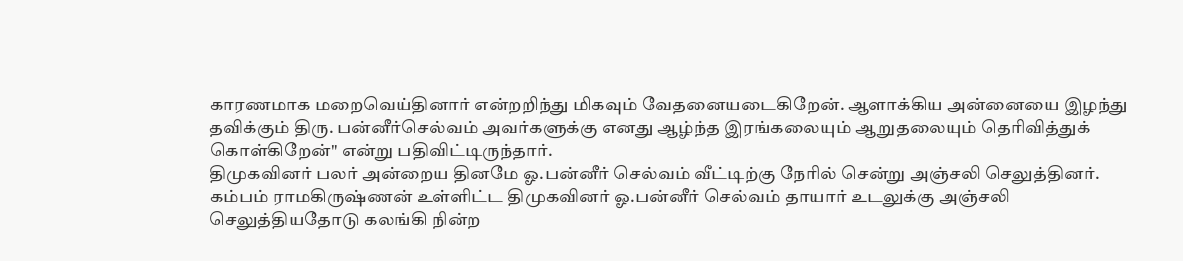காரணமாக மறைவெய்தினார் என்றறிந்து மிகவும் வேதனையடைகிறேன். ஆளாக்கிய அன்னையை இழந்து தவிக்கும் திரு. பன்னீர்செல்வம் அவர்களுக்கு எனது ஆழ்ந்த இரங்கலையும் ஆறுதலையும் தெரிவித்துக் கொள்கிறேன்" என்று பதிவிட்டிருந்தார்.
திமுகவினர் பலர் அன்றைய தினமே ஓ.பன்னீர் செல்வம் வீட்டிற்கு நேரில் சென்று அஞ்சலி செலுத்தினர். கம்பம் ராமகிருஷ்ணன் உள்ளிட்ட திமுகவினர் ஓ.பன்னீர் செல்வம் தாயார் உடலுக்கு அஞ்சலி செலுத்தியதோடு கலங்கி நின்ற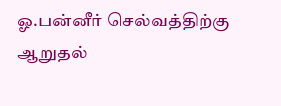ஓ.பன்னீர் செல்வத்திற்கு ஆறுதல்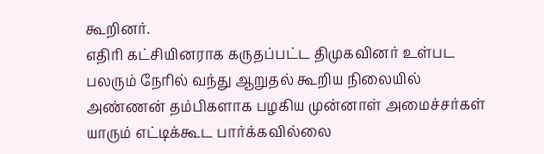கூறினர்.
எதிரி கட்சியினராக கருதப்பட்ட திமுகவினர் உள்பட பலரும் நேரில் வந்து ஆறுதல் கூறிய நிலையில் அண்ணன் தம்பிகளாக பழகிய முன்னாள் அமைச்சர்கள் யாரும் எட்டிக்கூட பார்க்கவில்லை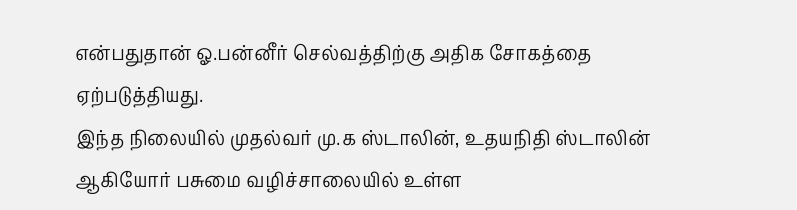என்பதுதான் ஓ.பன்னீர் செல்வத்திற்கு அதிக சோகத்தை ஏற்படுத்தியது.
இந்த நிலையில் முதல்வர் மு.க ஸ்டாலின், உதயநிதி ஸ்டாலின் ஆகியோர் பசுமை வழிச்சாலையில் உள்ள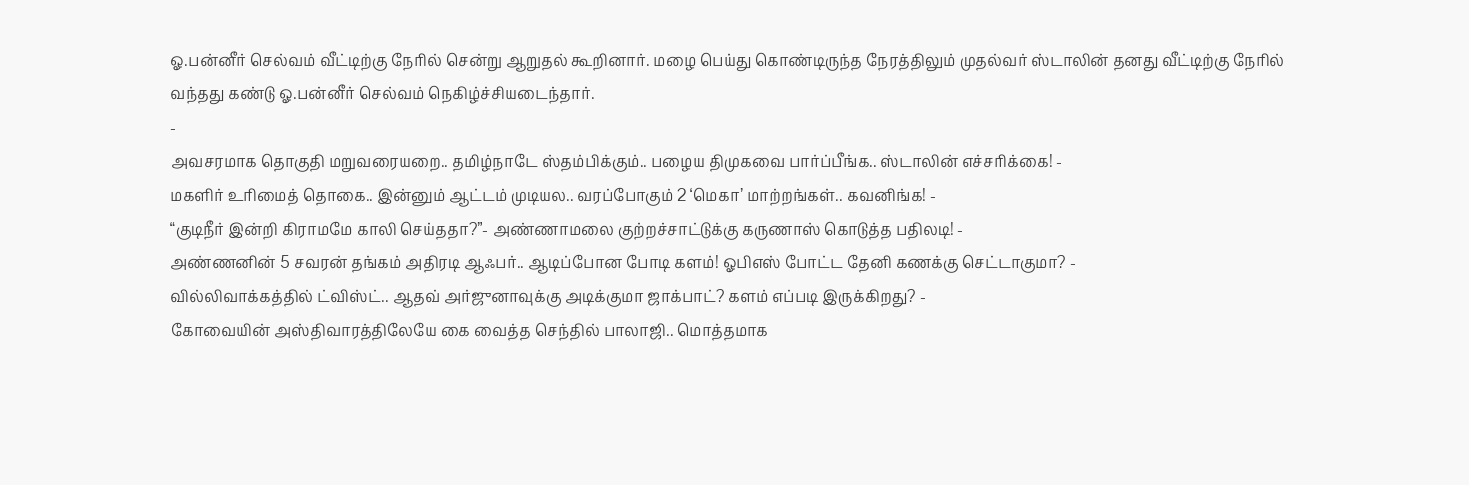ஓ.பன்னீர் செல்வம் வீட்டிற்கு நேரில் சென்று ஆறுதல் கூறினார். மழை பெய்து கொண்டிருந்த நேரத்திலும் முதல்வர் ஸ்டாலின் தனது வீட்டிற்கு நேரில் வந்தது கண்டு ஓ.பன்னீர் செல்வம் நெகிழ்ச்சியடைந்தார்.
-
அவசரமாக தொகுதி மறுவரையறை.. தமிழ்நாடே ஸ்தம்பிக்கும்.. பழைய திமுகவை பார்ப்பீங்க.. ஸ்டாலின் எச்சரிக்கை! -
மகளிர் உரிமைத் தொகை.. இன்னும் ஆட்டம் முடியல.. வரப்போகும் 2 ‘மெகா’ மாற்றங்கள்.. கவனிங்க! -
“குடிநீர் இன்றி கிராமமே காலி செய்ததா?”- அண்ணாமலை குற்றச்சாட்டுக்கு கருணாஸ் கொடுத்த பதிலடி! -
அண்ணனின் 5 சவரன் தங்கம் அதிரடி ஆஃபர்.. ஆடிப்போன போடி களம்! ஓபிஎஸ் போட்ட தேனி கணக்கு செட்டாகுமா? -
வில்லிவாக்கத்தில் ட்விஸ்ட்.. ஆதவ் அர்ஜுனாவுக்கு அடிக்குமா ஜாக்பாட்? களம் எப்படி இருக்கிறது? -
கோவையின் அஸ்திவாரத்திலேயே கை வைத்த செந்தில் பாலாஜி.. மொத்தமாக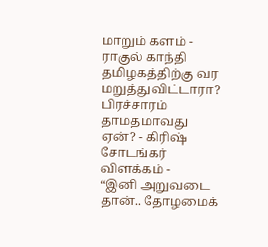மாறும் களம் -
ராகுல் காந்தி தமிழகத்திற்கு வர மறுத்துவிட்டாரா? பிரச்சாரம் தாமதமாவது ஏன்? - கிரிஷ் சோடங்கர் விளக்கம் -
“இனி அறுவடை தான்.. தோழமைக்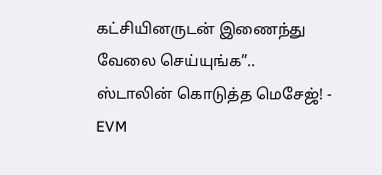கட்சியினருடன் இணைந்து வேலை செய்யுங்க”.. ஸ்டாலின் கொடுத்த மெசேஜ்! -
EVM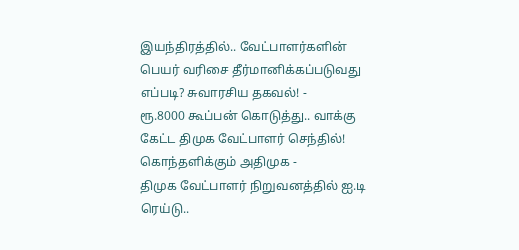இயந்திரத்தில்.. வேட்பாளர்களின் பெயர் வரிசை தீர்மானிக்கப்படுவது எப்படி? சுவாரசிய தகவல்! -
ரூ.8000 கூப்பன் கொடுத்து.. வாக்கு கேட்ட திமுக வேட்பாளர் செந்தில்! கொந்தளிக்கும் அதிமுக -
திமுக வேட்பாளர் நிறுவனத்தில் ஐ.டி ரெய்டு..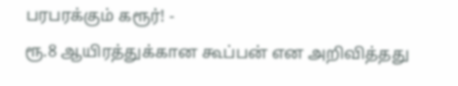பரபரக்கும் கரூர்! -
ரூ.8 ஆயிரத்துக்கான கூப்பன் என அறிவித்தது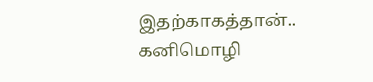இதற்காகத்தான்.. கனிமொழி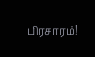பிரசாரம்!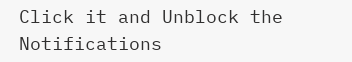Click it and Unblock the Notifications